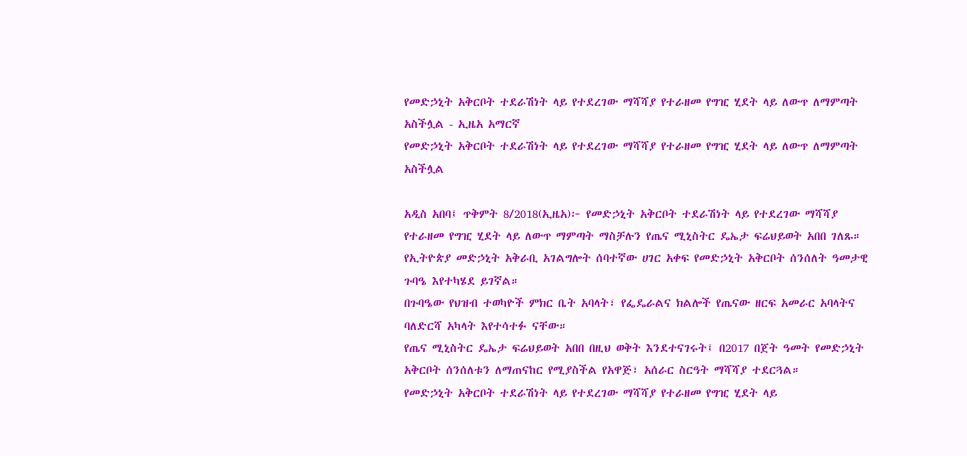የመድኃኒት አቅርቦት ተደራሽነት ላይ የተደረገው ማሻሻያ የተራዘመ የግዢ ሂደት ላይ ለውጥ ለማምጣት አስችሏል - ኢዜአ አማርኛ
የመድኃኒት አቅርቦት ተደራሽነት ላይ የተደረገው ማሻሻያ የተራዘመ የግዢ ሂደት ላይ ለውጥ ለማምጣት አስችሏል

አዲስ አበባ፤ ጥቅምት 8/2018(ኢዜአ)፦ የመድኃኒት አቅርቦት ተደራሽነት ላይ የተደረገው ማሻሻያ የተራዘመ የግዢ ሂደት ላይ ለውጥ ማምጣት ማስቻሉን የጤና ሚኒስትር ዴኤታ ፍሬህይወት አበበ ገለጹ።
የኢትዮጵያ መድኃኒት አቅራቢ አገልግሎት ሰባተኛው ሀገር አቀፍ የመድኃኒት አቅርቦት ሰንሰለት ዓመታዊ ጉባዔ እየተካሄደ ይገኛል።
በጉባዔው የህዝብ ተወካዮች ምክር ቤት አባላት፣ የፌዴራልና ክልሎች የጤናው ዘርፍ አመራር አባላትና ባለድርሻ አካላት እየተሳተፉ ናቸው።
የጤና ሚኒስትር ዴኤታ ፍሬህይወት አበበ በዚህ ወቅት እንደተናገሩት፤ በ2017 በጀት ዓመት የመድኃኒት አቅርቦት ሰንሰለቱን ለማጠናከር የሚያስችል የአዋጅ፣ አሰራር ስርዓት ማሻሻያ ተደርጓል።
የመድኃኒት አቅርቦት ተደራሽነት ላይ የተደረገው ማሻሻያ የተራዘመ የግዢ ሂደት ላይ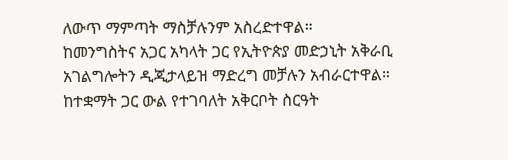ለውጥ ማምጣት ማስቻሉንም አስረድተዋል።
ከመንግስትና አጋር አካላት ጋር የኢትዮጵያ መድኃኒት አቅራቢ አገልግሎትን ዲጂታላይዝ ማድረግ መቻሉን አብራርተዋል።
ከተቋማት ጋር ውል የተገባለት አቅርቦት ስርዓት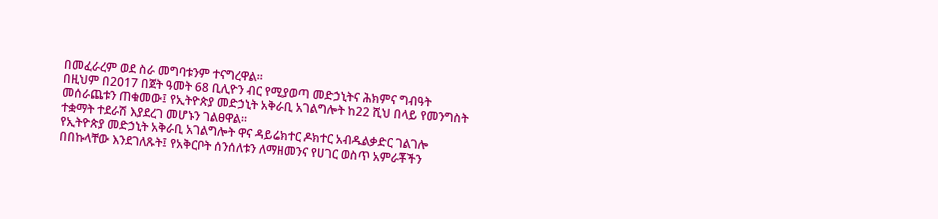በመፈራረም ወደ ስራ መግባቱንም ተናግረዋል።
በዚህም በ2017 በጀት ዓመት 68 ቢሊዮን ብር የሚያወጣ መድኃኒትና ሕክምና ግብዓት መሰራጨቱን ጠቁመው፤ የኢትዮጵያ መድኃኒት አቅራቢ አገልግሎት ከ22 ሺህ በላይ የመንግስት ተቋማት ተደራሽ እያደረገ መሆኑን ገልፀዋል።
የኢትዮጵያ መድኃኒት አቅራቢ አገልግሎት ዋና ዳይሬክተር ዶክተር አብዱልቃድር ገልገሎ በበኩላቸው እንደገለጹት፤ የአቅርቦት ሰንሰለቱን ለማዘመንና የሀገር ወስጥ አምራቾችን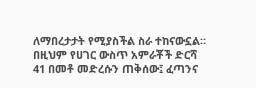ለማበረታታት የሚያስችል ስራ ተከናውኗል።
በዚህም የሀገር ውስጥ አምራቾች ድርሻ 41 በመቶ መድረሱን ጠቅሰው፤ ፈጣንና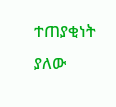ተጠያቂነት ያለው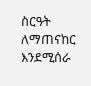ስርዓት ለማጠናከር እንደሚሰራ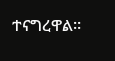ተናግረዋል።